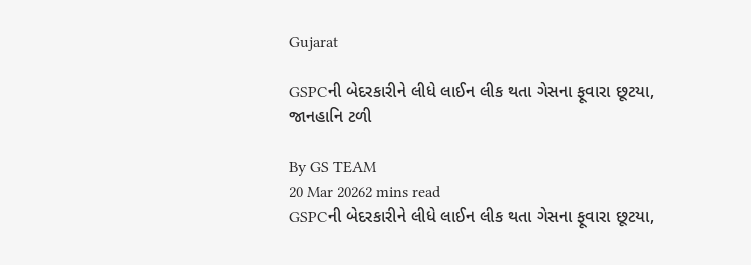Gujarat

GSPCની બેદરકારીને લીધે લાઈન લીક થતા ગેસના ફૂવારા છૂટયા, જાનહાનિ ટળી

By GS TEAM
20 Mar 20262 mins read
GSPCની બેદરકારીને લીધે લાઈન લીક થતા ગેસના ફૂવારા છૂટયા,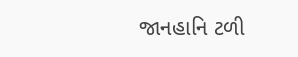જાનહાનિ ટળી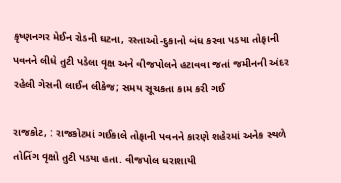કૃષ્ણનગર મેઈન રોડની ઘટના, રસ્તાઓ-દુકાનો બંધ કરવા પડયા તોફાની પવનને લીધે તુટી પડેલા વૃક્ષ અને વીજપોલને હટાવવા જતાં જમીનની અંદર રહેલી ગેસની લાઈન લીકેજ; સમય સૂચકતા કામ કરી ગઈ

રાજકોટ, : રાજકોટમાં ગઈકાલે તોફાની પવનને કારણે શહેરમાં અનેક સ્થળે તોતિંગ વૃક્ષો તુટી પડયા હતા. વીજપોલ ધરાશાયી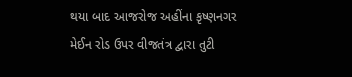થયા બાદ આજરોજ અહીંના કૃષ્ણનગર મેઈન રોડ ઉપર વીજતંત્ર દ્વારા તુટી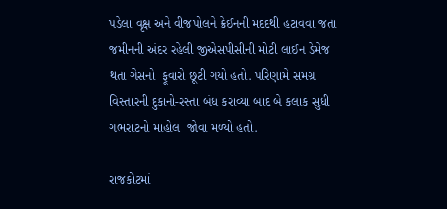પડેલા વૃક્ષ અને વીજપોલને ક્રેઈનની મદદથી હટાવવા જતા જમીનની અંદર રહેલી જીએસપીસીની મોટી લાઈન ડેમેજ થતા ગેસનો  ફૂવારો છૂટી ગયો હતો. પરિણામે સમગ્ર વિસ્તારની દુકાનો-રસ્તા બંધ કરાવ્યા બાદ બે કલાક સુધી ગભરાટનો માહોલ  જોવા મળ્યો હતો.

રાજકોટમાં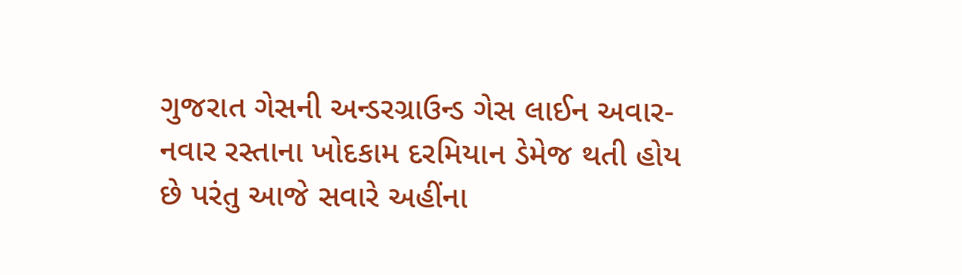ગુજરાત ગેસની અન્ડરગ્રાઉન્ડ ગેસ લાઈન અવાર-નવાર રસ્તાના ખોદકામ દરમિયાન ડેમેજ થતી હોય છે પરંતુ આજે સવારે અહીંના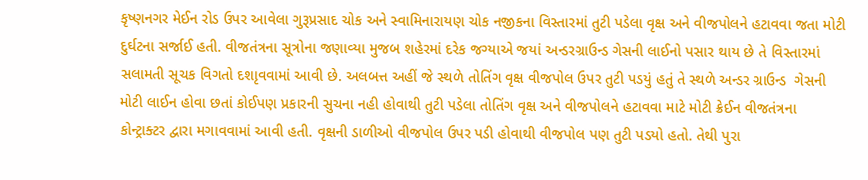કૃષ્ણનગર મેઈન રોડ ઉપર આવેલા ગુરૂપ્રસાદ ચોક અને સ્વામિનારાયણ ચોક નજીકના વિસ્તારમાં તુટી પડેલા વૃક્ષ અને વીજપોલને હટાવવા જતા મોટી દુર્ઘટના સર્જાઈ હતી. વીજતંત્રના સૂત્રોના જણાવ્યા મુજબ શહેરમાં દરેક જગ્યાએ જયાં અન્ડરગ્રાઉન્ડ ગેસની લાઈનો પસાર થાય છે તે વિસ્તારમાં સલામતી સૂચક વિગતો દશાૃવવામાં આવી છે. અલબત્ત અહીં જે સ્થળે તોતિંગ વૃક્ષ વીજપોલ ઉપર તુટી પડયું હતું તે સ્થળે અન્ડર ગ્રાઉન્ડ  ગેસની મોટી લાઈન હોવા છતાં કોઈપણ પ્રકારની સુચના નહી હોવાથી તુટી પડેલા તોતિંગ વૃક્ષ અને વીજપોલને હટાવવા માટે મોટી ક્રેઈન વીજતંત્રના કોન્ટ્રાક્ટર દ્વારા મગાવવામાં આવી હતી. વૃક્ષની ડાળીઓ વીજપોલ ઉપર પડી હોવાથી વીજપોલ પણ તુટી પડયો હતો. તેથી પુરા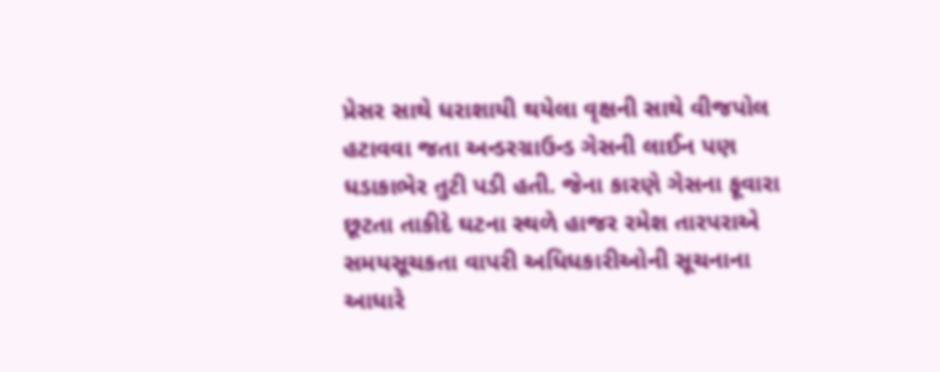પ્રેસર સાથે ધરાશાયી થયેલા વૃક્ષની સાથે વીજપોલ હટાવવા જતા અન્ડરગ્રાઉન્ડ ગેસની લાઈન પણ ધડાકાભેર તુટી પડી હતી. જેના કારણે ગેસના ફૂવારા છૂટતા તાકીદે ઘટના સ્થળે હાજર રમેશ તારપરાએ સમયસૂચકતા વાપરી અધિધકારીઓની સૂચનાના આધારે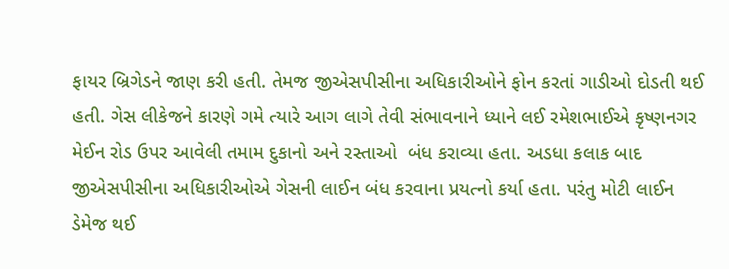ફાયર બ્રિગેડને જાણ કરી હતી. તેમજ જીએસપીસીના અધિકારીઓને ફોન કરતાં ગાડીઓ દોડતી થઈ હતી. ગેસ લીકેજને કારણે ગમે ત્યારે આગ લાગે તેવી સંભાવનાને ધ્યાને લઈ રમેશભાઈએ કૃષ્ણનગર મેઈન રોડ ઉપર આવેલી તમામ દુકાનો અને રસ્તાઓ  બંધ કરાવ્યા હતા. અડધા કલાક બાદ જીએસપીસીના અધિકારીઓએ ગેસની લાઈન બંધ કરવાના પ્રયત્નો કર્યા હતા. પરંતુ મોટી લાઈન ડેમેજ થઈ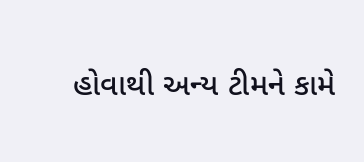હોવાથી અન્ય ટીમને કામે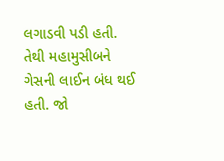લગાડવી પડી હતી. તેથી મહામુસીબને ગેસની લાઈન બંધ થઈ હતી. જો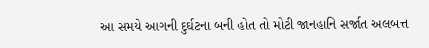આ સમયે આગની દુર્ઘટના બની હોત તો મોટી જાનહાનિ સર્જાત અલબત્ત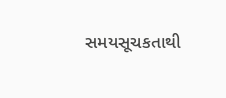સમયસૂચકતાથી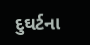દુઘર્ટના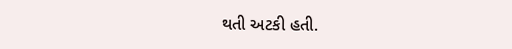થતી અટકી હતી.